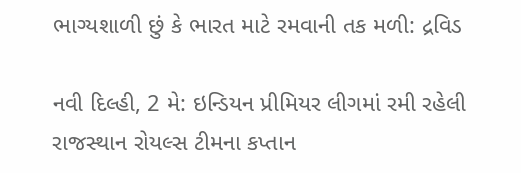ભાગ્યશાળી છું કે ભારત માટે રમવાની તક મળી: દ્રવિડ

નવી દિલ્હી, 2 મે: ઇન્ડિયન પ્રીમિયર લીગમાં રમી રહેલી રાજસ્થાન રોયલ્સ ટીમના કપ્તાન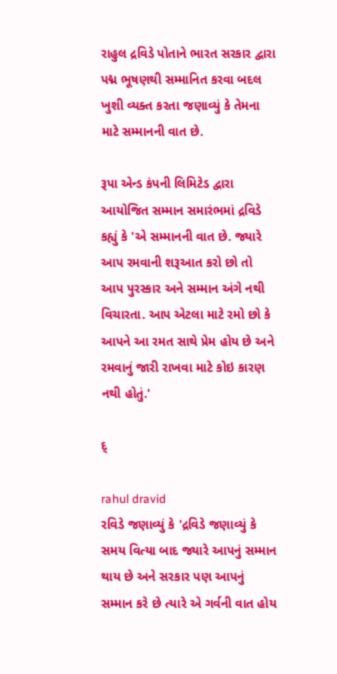રાહુલ દ્રવિડે પોતાને ભારત સરકાર દ્વારા પદ્મ ભૂષણથી સમ્માનિત કરવા બદલ ખુશી વ્યક્ત કરતા જણાવ્યું કે તેમના માટે સમ્માનની વાત છે.

રૂપા એન્ડ કંપની લિમિટેડ દ્વારા આયોજિત સમ્માન સમારંભમાં દ્રવિડે કહ્યું કે 'એ સમ્માનની વાત છે. જ્યારે આપ રમવાની શરૂઆત કરો છો તો આપ પુરસ્કાર અને સમ્માન અંગે નથી વિચારતા. આપ એટલા માટે રમો છો કે આપને આ રમત સાથે પ્રેમ હોય છે અને રમવાનું જારી રાખવા માટે કોઇ કારણ નથી હોતું.'

દ્

rahul dravid
રવિડે જણાવ્યું કે 'દ્રવિડે જણાવ્યું કે સમય વિત્યા બાદ જ્યારે આપનું સમ્માન થાય છે અને સરકાર પણ આપનું સમ્માન કરે છે ત્યારે એ ગર્વની વાત હોય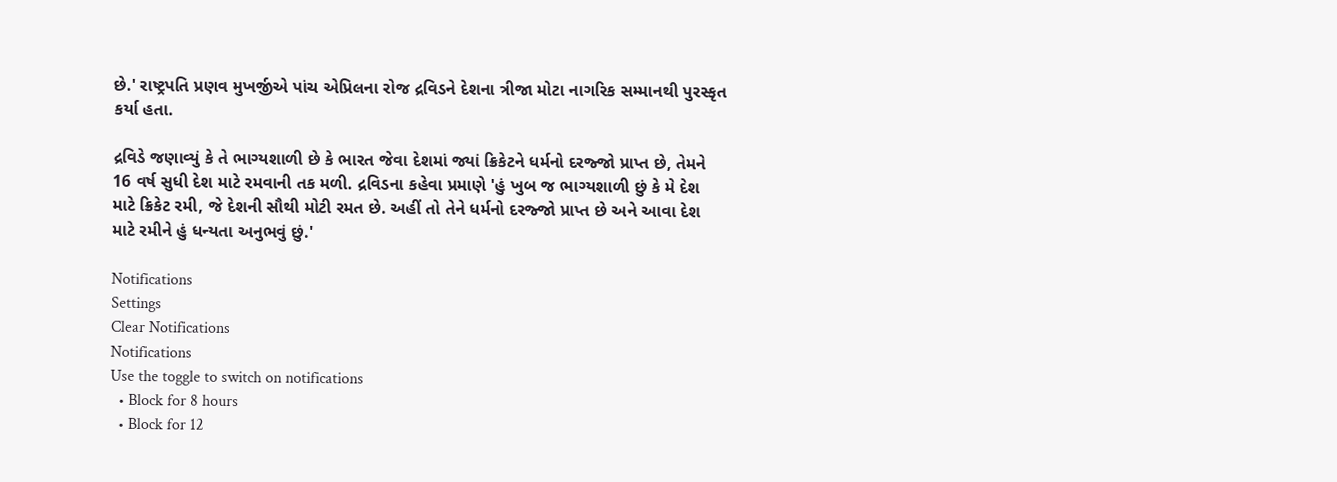છે.' રાષ્ટ્રપતિ પ્રણવ મુખર્જીએ પાંચ એપ્રિલના રોજ દ્રવિડને દેશના ત્રીજા મોટા નાગરિક સમ્માનથી પુરસ્કૃત કર્યા હતા.

દ્રવિડે જણાવ્યું કે તે ભાગ્યશાળી છે કે ભારત જેવા દેશમાં જ્યાં ક્રિકેટને ધર્મનો દરજ્જો પ્રાપ્ત છે, તેમને 16 વર્ષ સુધી દેશ માટે રમવાની તક મળી. દ્રવિડના કહેવા પ્રમાણે 'હું ખુબ જ ભાગ્યશાળી છું કે મે દેશ માટે ક્રિકેટ રમી, જે દેશની સૌથી મોટી રમત છે. અહીં તો તેને ધર્મનો દરજ્જો પ્રાપ્ત છે અને આવા દેશ માટે રમીને હું ધન્યતા અનુભવું છું.'

Notifications
Settings
Clear Notifications
Notifications
Use the toggle to switch on notifications
  • Block for 8 hours
  • Block for 12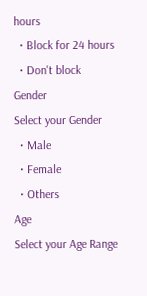hours
  • Block for 24 hours
  • Don't block
Gender
Select your Gender
  • Male
  • Female
  • Others
Age
Select your Age Range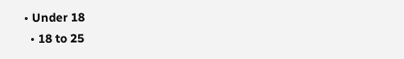• Under 18
  • 18 to 25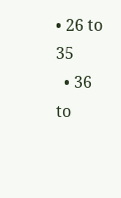• 26 to 35
  • 36 to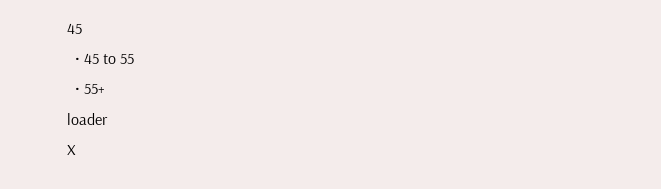45
  • 45 to 55
  • 55+
loader
X